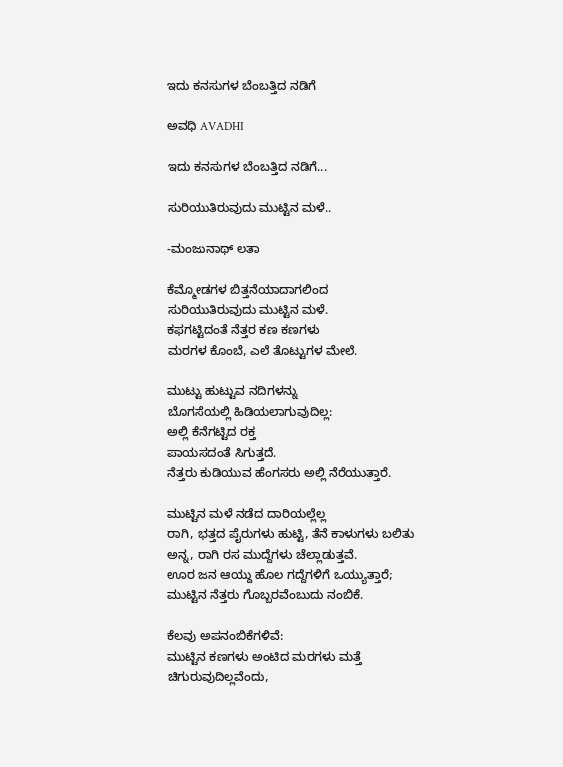ಇದು ಕನಸುಗಳ ಬೆಂಬತ್ತಿದ ನಡಿಗೆ‍

ಅವಧಿ AVADHI

ಇದು ಕನಸುಗಳ ಬೆಂಬತ್ತಿದ ನಡಿಗೆ...

ಸುರಿಯುತಿರುವುದು ಮುಟ್ಟಿನ ಮಳೆ..

-ಮಂಜುನಾಥ್ ಲತಾ

ಕೆಮ್ಮೋಡಗಳ ಬಿತ್ತನೆಯಾದಾಗಲಿಂದ
ಸುರಿಯುತಿರುವುದು ಮುಟ್ಟಿನ ಮಳೆ.
ಕಫಗಟ್ಟಿದಂತೆ ನೆತ್ತರ ಕಣ ಕಣಗಳು
ಮರಗಳ ಕೊಂಬೆ, ಎಲೆ ತೊಟ್ಟುಗಳ ಮೇಲೆ.

ಮುಟ್ಟು ಹುಟ್ಟುವ ನದಿಗಳನ್ನು
ಬೊಗಸೆಯಲ್ಲಿ ಹಿಡಿಯಲಾಗುವುದಿಲ್ಲ:
ಅಲ್ಲಿ ಕೆನೆಗಟ್ಟಿದ ರಕ್ತ
ಪಾಯಸದಂತೆ ಸಿಗುತ್ತದೆ.
ನೆತ್ತರು ಕುಡಿಯುವ ಹೆಂಗಸರು ಅಲ್ಲಿ ನೆರೆಯುತ್ತಾರೆ.

ಮುಟ್ಟಿನ ಮಳೆ ನಡೆದ ದಾರಿಯಲ್ಲೆಲ್ಲ
ರಾಗಿ, ಭತ್ತದ ಪೈರುಗಳು ಹುಟ್ಟಿ, ತೆನೆ ಕಾಳುಗಳು ಬಲಿತು
ಅನ್ನ, ರಾಗಿ ರಸ ಮುದ್ದೆಗಳು ಚೆಲ್ಲಾಡುತ್ತವೆ.
ಊರ ಜನ ಆಯ್ದು ಹೊಲ ಗದ್ದೆಗಳಿಗೆ ಒಯ್ಯುತ್ತಾರೆ;
ಮುಟ್ಟಿನ ನೆತ್ತರು ಗೊಬ್ಬರವೆಂಬುದು ನಂಬಿಕೆ.

ಕೆಲವು ಅಪನಂಬಿಕೆಗಳಿವೆ:
ಮುಟ್ಟಿನ ಕಣಗಳು ಅಂಟಿದ ಮರಗಳು ಮತ್ತೆ ಚಿಗುರುವುದಿಲ್ಲವೆಂದು,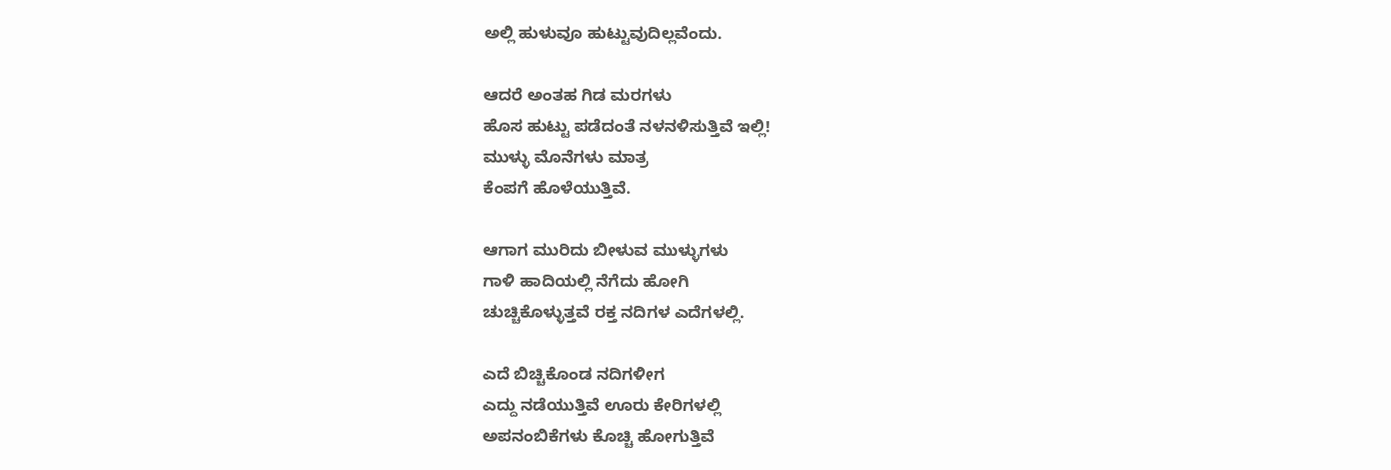ಅಲ್ಲಿ ಹುಳುವೂ ಹುಟ್ಟುವುದಿಲ್ಲವೆಂದು.

ಆದರೆ ಅಂತಹ ಗಿಡ ಮರಗಳು
ಹೊಸ ಹುಟ್ಟು ಪಡೆದಂತೆ ನಳನಳಿಸುತ್ತಿವೆ ಇಲ್ಲಿ!
ಮುಳ್ಳು ಮೊನೆಗಳು ಮಾತ್ರ
ಕೆಂಪಗೆ ಹೊಳೆಯುತ್ತಿವೆ.

ಆಗಾಗ ಮುರಿದು ಬೀಳುವ ಮುಳ್ಳುಗಳು
ಗಾಳಿ ಹಾದಿಯಲ್ಲಿ ನೆಗೆದು ಹೋಗಿ
ಚುಚ್ಚಿಕೊಳ್ಳುತ್ತವೆ ರಕ್ತ ನದಿಗಳ ಎದೆಗಳಲ್ಲಿ.

ಎದೆ ಬಿಚ್ಚಿಕೊಂಡ ನದಿಗಳೀಗ
ಎದ್ದು ನಡೆಯುತ್ತಿವೆ ಊರು ಕೇರಿಗಳಲ್ಲಿ
ಅಪನಂಬಿಕೆಗಳು ಕೊಚ್ಚಿ ಹೋಗುತ್ತಿವೆ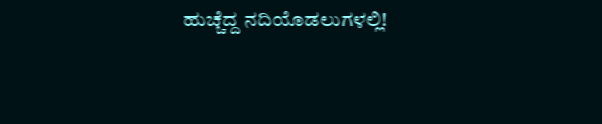ಹುಚ್ಚೆದ್ದ ನದಿಯೊಡಲುಗಳಲ್ಲಿ!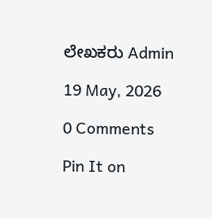ಲೇಖಕರು Admin

19 May, 2026

0 Comments

Pin It on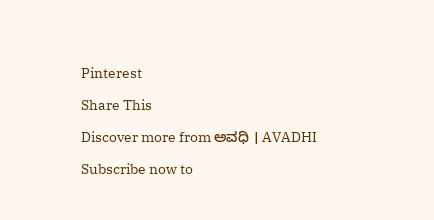Pinterest

Share This

Discover more from ಅವಧಿ । AVADHI

Subscribe now to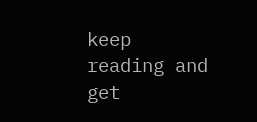keep reading and get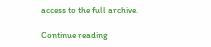access to the full archive.

Continue reading